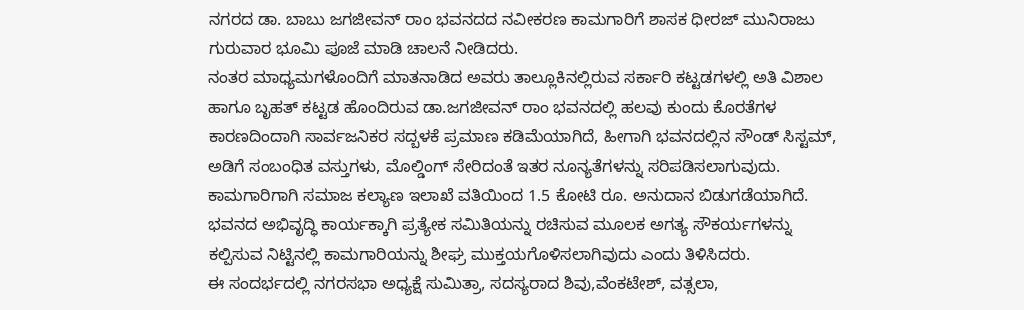ನಗರದ ಡಾ. ಬಾಬು ಜಗಜೀವನ್ ರಾಂ ಭವನದದ ನವೀಕರಣ ಕಾಮಗಾರಿಗೆ ಶಾಸಕ ಧೀರಜ್ ಮುನಿರಾಜು ಗುರುವಾರ ಭೂಮಿ ಪೂಜೆ ಮಾಡಿ ಚಾಲನೆ ನೀಡಿದರು.
ನಂತರ ಮಾಧ್ಯಮಗಳೊಂದಿಗೆ ಮಾತನಾಡಿದ ಅವರು ತಾಲ್ಲೂಕಿನಲ್ಲಿರುವ ಸರ್ಕಾರಿ ಕಟ್ಟಡಗಳಲ್ಲಿ ಅತಿ ವಿಶಾಲ ಹಾಗೂ ಬೃಹತ್ ಕಟ್ಟಡ ಹೊಂದಿರುವ ಡಾ.ಜಗಜೀವನ್ ರಾಂ ಭವನದಲ್ಲಿ ಹಲವು ಕುಂದು ಕೊರತೆಗಳ ಕಾರಣದಿಂದಾಗಿ ಸಾರ್ವಜನಿಕರ ಸದ್ಬಳಕೆ ಪ್ರಮಾಣ ಕಡಿಮೆಯಾಗಿದೆ, ಹೀಗಾಗಿ ಭವನದಲ್ಲಿನ ಸೌಂಡ್ ಸಿಸ್ಟಮ್, ಅಡಿಗೆ ಸಂಬಂಧಿತ ವಸ್ತುಗಳು, ಮೊಲ್ಡಿಂಗ್ ಸೇರಿದಂತೆ ಇತರ ನೂನ್ಯತೆಗಳನ್ನು ಸರಿಪಡಿಸಲಾಗುವುದು. ಕಾಮಗಾರಿಗಾಗಿ ಸಮಾಜ ಕಲ್ಯಾಣ ಇಲಾಖೆ ವತಿಯಿಂದ 1.5 ಕೋಟಿ ರೂ. ಅನುದಾನ ಬಿಡುಗಡೆಯಾಗಿದೆ. ಭವನದ ಅಭಿವೃದ್ಧಿ ಕಾರ್ಯಕ್ಕಾಗಿ ಪ್ರತ್ಯೇಕ ಸಮಿತಿಯನ್ನು ರಚಿಸುವ ಮೂಲಕ ಅಗತ್ಯ ಸೌಕರ್ಯಗಳನ್ನು ಕಲ್ಪಿಸುವ ನಿಟ್ಟಿನಲ್ಲಿ ಕಾಮಗಾರಿಯನ್ನು ಶೀಘ್ರ ಮುಕ್ತಯಗೊಳಿಸಲಾಗಿವುದು ಎಂದು ತಿಳಿಸಿದರು.
ಈ ಸಂದರ್ಭದಲ್ಲಿ ನಗರಸಭಾ ಅಧ್ಯಕ್ಷೆ ಸುಮಿತ್ರಾ, ಸದಸ್ಯರಾದ ಶಿವು,ವೆಂಕಟೇಶ್, ವತ್ಸಲಾ,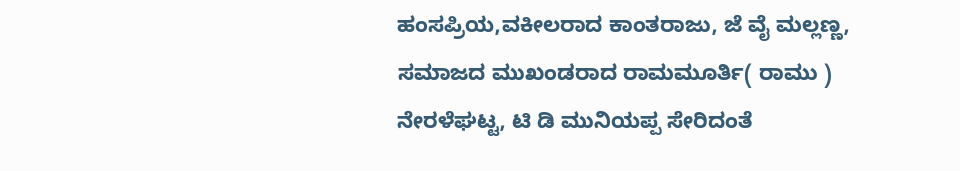ಹಂಸಪ್ರಿಯ,ವಕೀಲರಾದ ಕಾಂತರಾಜು, ಜೆ ವೈ ಮಲ್ಲಣ್ಣ, ಸಮಾಜದ ಮುಖಂಡರಾದ ರಾಮಮೂರ್ತಿ( ರಾಮು ) ನೇರಳೆಘಟ್ಟ, ಟಿ ಡಿ ಮುನಿಯಪ್ಪ ಸೇರಿದಂತೆ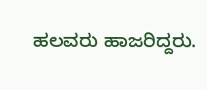ಹಲವರು ಹಾಜರಿದ್ದರು.